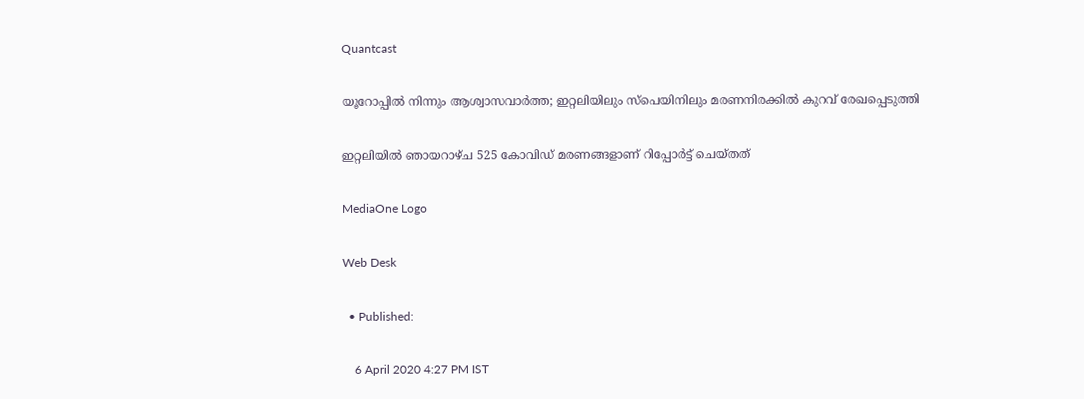Quantcast

യൂറോപ്പില്‍ നിന്നും ആശ്വാസവാര്‍ത്ത; ഇറ്റലിയിലും സ്പെയിനിലും മരണനിരക്കില്‍ കുറവ് രേഖപ്പെടുത്തി

ഇറ്റലിയില്‍ ഞായറാഴ്ച 525 കോവിഡ് മരണങ്ങളാണ് റിപ്പോര്‍ട്ട് ചെയ്തത്

MediaOne Logo

Web Desk

  • Published:

    6 April 2020 4:27 PM IST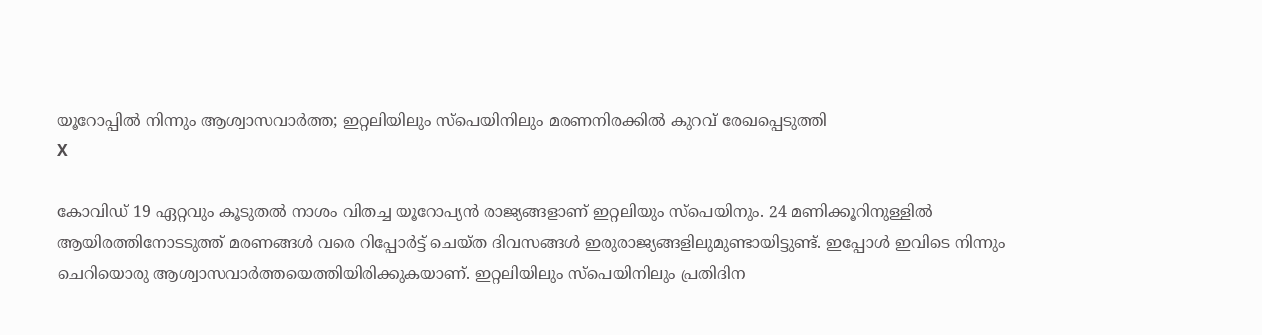യൂറോപ്പില്‍ നിന്നും ആശ്വാസവാര്‍ത്ത; ഇറ്റലിയിലും സ്പെയിനിലും മരണനിരക്കില്‍ കുറവ് രേഖപ്പെടുത്തി
X

കോവിഡ് 19 ഏറ്റവും കൂടുതല്‍ നാശം വിതച്ച യൂറോപ്യന്‍ രാജ്യങ്ങളാണ് ഇറ്റലിയും സ്പെയിനും. 24 മണിക്കൂറിനുള്ളില്‍ ആയിരത്തിനോടടുത്ത് മരണങ്ങള്‍ വരെ റിപ്പോര്‍ട്ട് ചെയ്ത ദിവസങ്ങള്‍ ഇരുരാജ്യങ്ങളിലുമുണ്ടായിട്ടുണ്ട്. ഇപ്പോള്‍ ഇവിടെ നിന്നും ചെറിയൊരു ആശ്വാസവാര്‍ത്തയെത്തിയിരിക്കുകയാണ്. ഇറ്റലിയിലും സ്പെയിനിലും പ്രതിദിന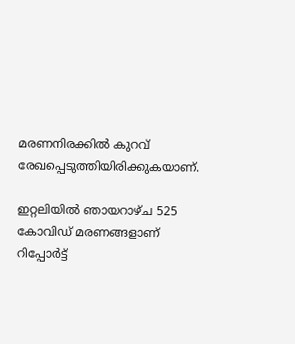മരണനിരക്കില്‍ കുറവ് രേഖപ്പെടുത്തിയിരിക്കുകയാണ്.

ഇറ്റലിയില്‍ ഞായറാഴ്ച 525 കോവിഡ് മരണങ്ങളാണ് റിപ്പോര്‍ട്ട്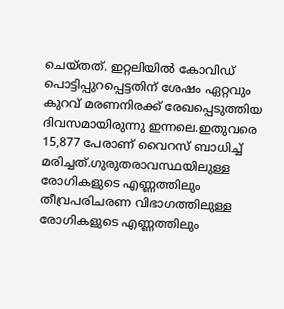ചെയ്തത്. ഇറ്റലിയില്‍ കോവിഡ് പൊട്ടിപ്പുറപ്പെട്ടതിന് ശേഷം ഏറ്റവും കുറവ് മരണനിരക്ക് രേഖപ്പെടുത്തിയ ദിവസമായിരുന്നു ഇന്നലെ.ഇതുവരെ 15,877 പേരാണ് വൈറസ് ബാധിച്ച് മരിച്ചത്.ഗുരുതരാവസ്ഥയിലുള്ള രോഗികളുടെ എണ്ണത്തിലും തീവ്രപരിചരണ വിഭാഗത്തിലുള്ള രോഗികളുടെ എണ്ണത്തിലും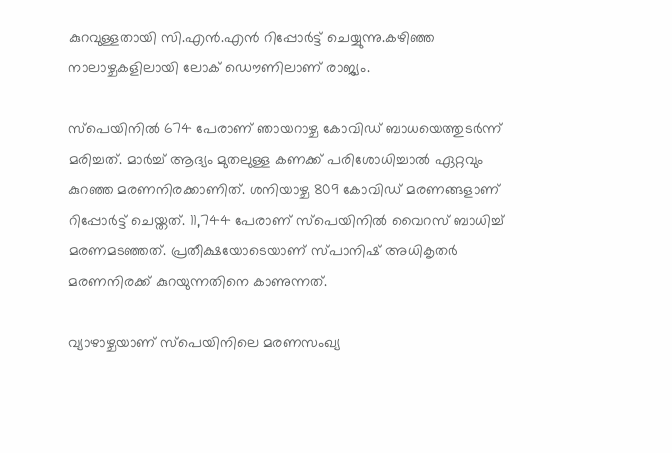കുറവുള്ളതായി സി.എന്‍.എന്‍ റിപ്പോര്‍ട്ട് ചെയ്യുന്നു.കഴിഞ്ഞ നാലാഴ്ചകളിലായി ലോക് ഡൌണിലാണ് രാജ്യം.

സ്പെയിനില്‍ 674 പേരാണ് ഞായറാഴ്ച കോവിഡ് ബാധയെത്തുടര്‍ന്ന് മരിച്ചത്. മാര്‍ച്ച് ആദ്യം മുതലുള്ള കണക്ക് പരിശോധിച്ചാല്‍ ഏറ്റവും കുറഞ്ഞ മരണനിരക്കാണിത്. ശനിയാഴ്ച 809 കോവിഡ് മരണങ്ങളാണ് റിപ്പോര്‍ട്ട് ചെയ്തത്. 11,744 പേരാണ് സ്പെയിനില്‍ വൈറസ് ബാധിച്ച് മരണമടഞ്ഞത്. പ്രതീക്ഷയോടെയാണ് സ്പാനിഷ് അധികൃതര്‍ മരണനിരക്ക് കുറയുന്നതിനെ കാണുന്നത്.

വ്യാഴാഴ്ചയാണ് സ്പെയിനിലെ മരണസംഖ്യ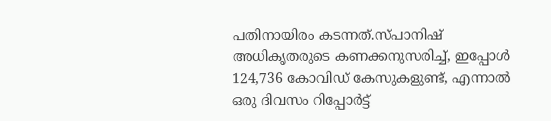പതിനായിരം കടന്നത്.സ്പാനിഷ് അധികൃതരുടെ കണക്കനുസരിച്ച്, ഇപ്പോൾ 124,736 കോവിഡ് കേസുകളുണ്ട്, എന്നാൽ ഒരു ദിവസം റിപ്പോർട്ട്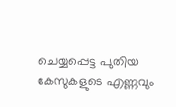ചെയ്യപ്പെട്ട പുതിയ കേസുകളുടെ എണ്ണവും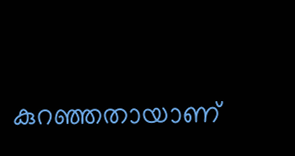കുറഞ്ഞതായാണ്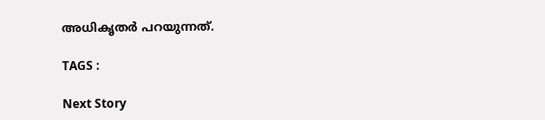അധികൃതര്‍ പറയുന്നത്.

TAGS :

Next Story